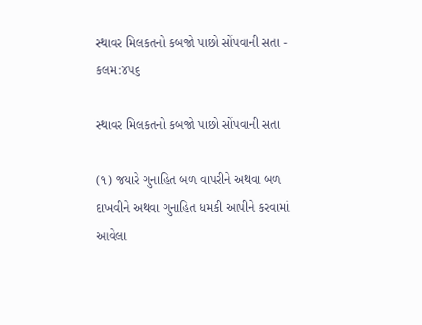સ્થાવર મિલકતનો કબજો પાછો સોંપવાની સતા - કલમ:૪૫૬

સ્થાવર મિલકતનો કબજો પાછો સોંપવાની સતા

(૧) જયારે ગુનાહિત બળ વાપરીને અથવા બળ દાખવીને અથવા ગુનાહિત ધમકી આપીને કરવામાં આવેલા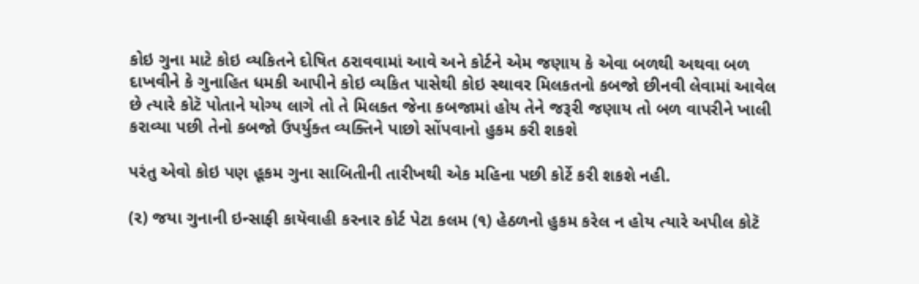કોઇ ગુના માટે કોઇ વ્યકિતને દોષિત ઠરાવવામાં આવે અને કોર્ટને એમ જણાય કે એવા બળથી અથવા બળ દાખવીને કે ગુનાહિત ધમકી આપીને કોઇ વ્યકિત પાસેથી કોઇ સ્થાવર મિલકતનો કબજો છીનવી લેવામાં આવેલ છે ત્યારે કોટૅ પોતાને યોગ્ય લાગે તો તે મિલકત જેના કબજામાં હોય તેને જરૂરી જણાય તો બળ વાપરીને ખાલી કરાવ્યા પછી તેનો કબજો ઉપર્યુક્ત વ્યક્તિને પાછો સોંપવાનો હુકમ કરી શકશે

પરંતુ એવો કોઇ પણ હૂકમ ગુના સાબિતીની તારીખથી એક મહિના પછી કોર્ટે કરી શકશે નહી.

(૨) જયા ગુનાની ઇન્સાફી કાયૅવાહી કરનાર કોર્ટ પેટા કલમ (૧) હેઠળનો હુકમ કરેલ ન હોય ત્યારે અપીલ કોટૅ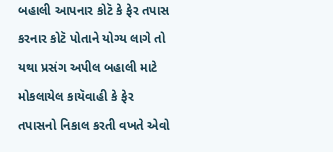બહાલી આપનાર કોટૅ કે ફેર તપાસ કરનાર કોટૅ પોતાને યોગ્ય લાગે તો યથા પ્રસંગ અપીલ બહાલી માટે મોકલાયેલ કાયૅવાહી કે ફેર તપાસનો નિકાલ કરતી વખતે એવો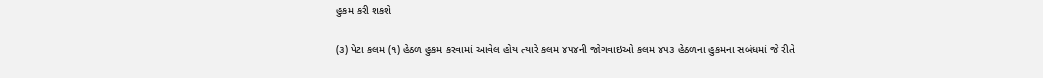હુકમ કરી શકશે

(૩) પેટા કલમ (૧) હેઠળ હુકમ કરવામાં આવેલ હોય ત્યારે કલમ ૪૫૪ની જોગવાઇઓ કલમ ૪૫૩ હેઠળના હુકમના સબંધમાં જે રીતે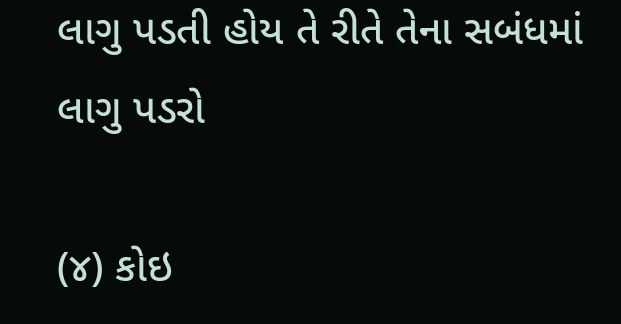લાગુ પડતી હોય તે રીતે તેના સબંધમાં લાગુ પડરો

(૪) કોઇ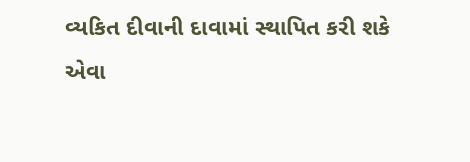વ્યકિત દીવાની દાવામાં સ્થાપિત કરી શકે એવા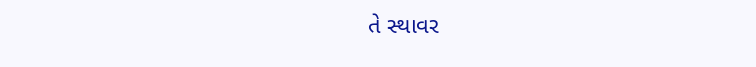તે સ્થાવર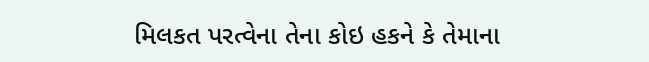મિલકત પરત્વેના તેના કોઇ હકને કે તેમાના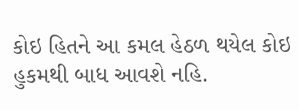કોઇ હિતને આ કમલ હેઠળ થયેલ કોઇ હુકમથી બાધ આવશે નહિ.